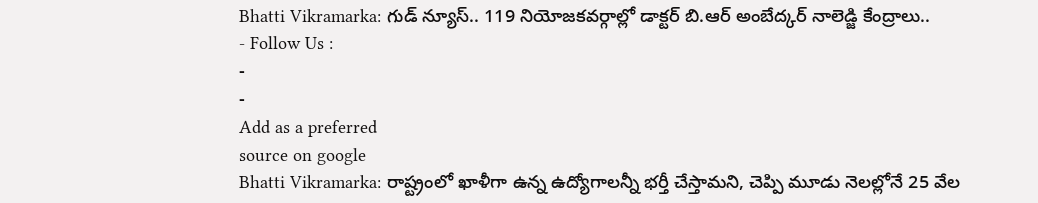Bhatti Vikramarka: గుడ్ న్యూస్.. 119 నియోజకవర్గాల్లో డాక్టర్ బి.ఆర్ అంబేద్కర్ నాలెడ్జి కేంద్రాలు..
- Follow Us :
-
-
Add as a preferred
source on google
Bhatti Vikramarka: రాష్ట్రంలో ఖాళీగా ఉన్న ఉద్యోగాలన్నీ భర్తీ చేస్తామని, చెప్పి మూడు నెలల్లోనే 25 వేల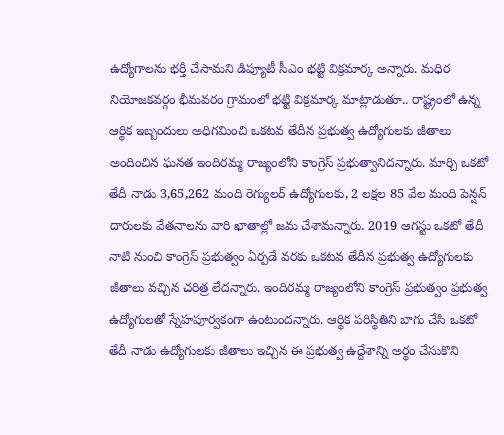ఉద్యోగాలను భర్తీ చేసామని డిప్యూటీ సీఎం భట్టి విక్రమార్క అన్నారు. మధిర నియోజకవర్గం భీమవరం గ్రామంలో భట్టి విక్రమార్క మాట్లాడుతూ.. రాష్ట్రంలో ఉన్న ఆర్థిక ఇబ్బందులు అధిగమించి ఒకటవ తేదీన ప్రభుత్వ ఉద్యోగులకు జీతాలు అందించిన ఘనత ఇందిరమ్మ రాజ్యంలోని కాంగ్రెస్ ప్రభుత్వానిదన్నారు. మార్చి ఒకటో తేదీ నాడు 3,65,262 మంది రెగ్యులర్ ఉద్యోగులకు, 2 లక్షల 85 వేల మంది పెన్షన్ దారులకు వేతనాలను వారి ఖాతాల్లో జమ చేశామన్నారు. 2019 ఆగస్టు ఒకటో తేదీ నాటి నుంచి కాంగ్రెస్ ప్రభుత్వం ఏర్పడే వరకు ఒకటవ తేదీన ప్రభుత్వ ఉద్యోగులకు జీతాలు వచ్చిన చరిత్ర లేదన్నారు. ఇందిరమ్మ రాజ్యంలోని కాంగ్రెస్ ప్రభుత్వం ప్రభుత్వ ఉద్యోగులతో స్నేహపూర్వకంగా ఉంటుందన్నారు. ఆర్థిక పరిస్థితిని బాగు చేసి ఒకటో తేదీ నాడు ఉద్యోగులకు జీతాలు ఇచ్చిన ఈ ప్రభుత్వ ఉద్దేశాన్ని అర్థం చేసుకొని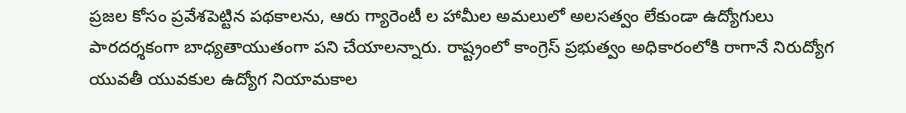ప్రజల కోసం ప్రవేశపెట్టిన పథకాలను, ఆరు గ్యారెంటీ ల హామీల అమలులో అలసత్వం లేకుండా ఉద్యోగులు పారదర్శకంగా బాధ్యతాయుతంగా పని చేయాలన్నారు. రాష్ట్రంలో కాంగ్రెస్ ప్రభుత్వం అధికారంలోకి రాగానే నిరుద్యోగ యువతీ యువకుల ఉద్యోగ నియామకాల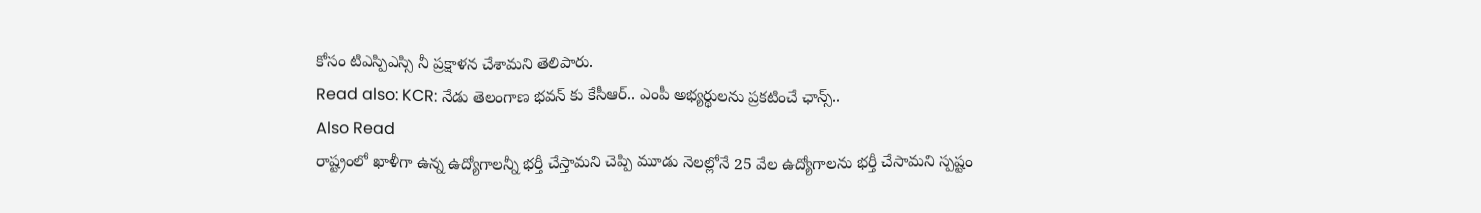కోసం టిఎస్పిఎస్సి నీ ప్రక్షాళన చేశామని తెలిపారు.
Read also: KCR: నేడు తెలంగాణ భవన్ కు కేసీఆర్.. ఎంపీ అభ్యర్థులను ప్రకటించే ఛాన్స్..
Also Read
రాష్ట్రంలో ఖాళీగా ఉన్న ఉద్యోగాలన్నీ భర్తీ చేస్తామని చెప్పి మూడు నెలల్లోనే 25 వేల ఉద్యోగాలను భర్తీ చేసామని స్పష్టం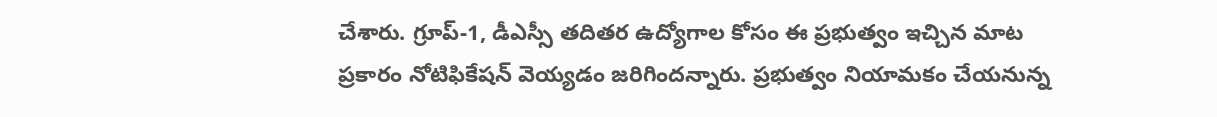చేశారు. గ్రూప్-1, డీఎస్సీ తదితర ఉద్యోగాల కోసం ఈ ప్రభుత్వం ఇచ్చిన మాట ప్రకారం నోటిఫికేషన్ వెయ్యడం జరిగిందన్నారు. ప్రభుత్వం నియామకం చేయనున్న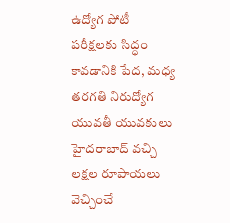ఉద్యోగ పోటీ పరీక్షలకు సిద్ధం కావడానికి పేద, మధ్య తరగతి నిరుద్యోగ యువతీ యువకులు హైదరాబాద్ వచ్చి లక్షల రూపాయలు వెచ్చించే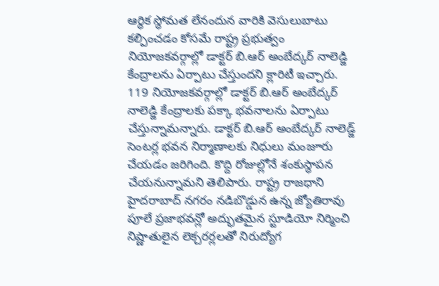ఆర్థిక స్థోమత లేనందున వారికి వెసులుబాటు కల్పించడం కోసమే రాష్ట్ర ప్రభుత్వం నియోజకవర్గాల్లో డాక్టర్ బి.ఆర్ అంబేద్కర్ నాలెడ్జి కేంద్రాలను ఏర్పాటు చేస్తుందని క్లారిటీ ఇచ్చారు. 119 నియోజకవర్గాల్లో డాక్టర్ బి.ఆర్ అంబేద్కర్ నాలెడ్జి కేంద్రాలకు పక్కా భవనాలను ఏర్పాటు చేస్తున్నామన్నారు. డాక్టర్ బి.ఆర్ అంబేద్కర్ నాలెడ్జ్ సెంటర్ల భవన నిర్మాణాలకు నిధులు మంజూరు చేయడం జరిగింది. కొద్ది రోజుల్లోనే శంకుస్థాపన చేయనున్నామని తెలిపారు. రాష్ట్ర రాజధాని హైదరాబాద్ నగరం నడిబొడ్డున ఉన్న జ్యోతిరావు పూలే ప్రజాభవన్లో అద్భుతమైన స్టూడియో నిర్మించి నిష్ణాతులైన లెక్చరర్లలతో నిరుద్యోగ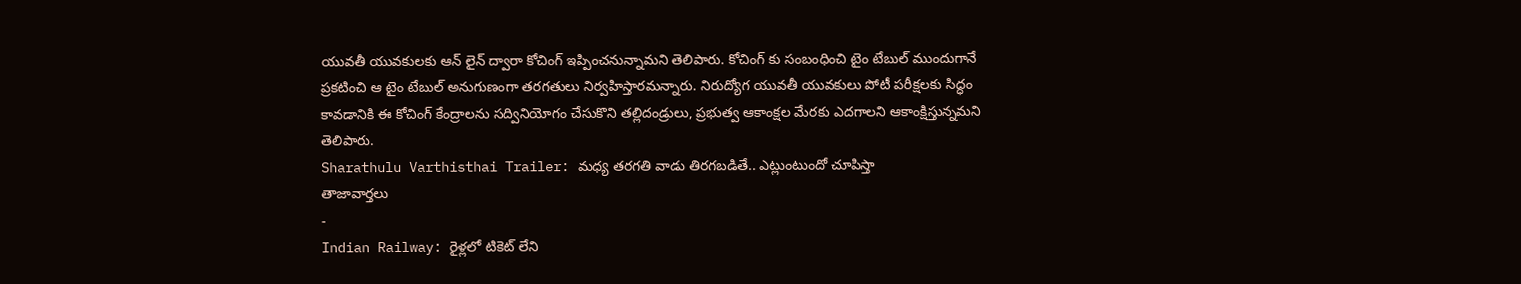యువతీ యువకులకు ఆన్ లైన్ ద్వారా కోచింగ్ ఇప్పించనున్నామని తెలిపారు. కోచింగ్ కు సంబంధించి టైం టేబుల్ ముందుగానే ప్రకటించి ఆ టైం టేబుల్ అనుగుణంగా తరగతులు నిర్వహిస్తారమన్నారు. నిరుద్యోగ యువతీ యువకులు పోటీ పరీక్షలకు సిద్ధం కావడానికి ఈ కోచింగ్ కేంద్రాలను సద్వినియోగం చేసుకొని తల్లిదండ్రులు, ప్రభుత్వ ఆకాంక్షల మేరకు ఎదగాలని ఆకాంక్షిస్తున్నమని తెలిపారు.
Sharathulu Varthisthai Trailer: మధ్య తరగతి వాడు తిరగబడితే.. ఎట్లుంటుందో చూపిస్తా
తాజావార్తలు
-
Indian Railway: రైళ్లలో టికెట్ లేని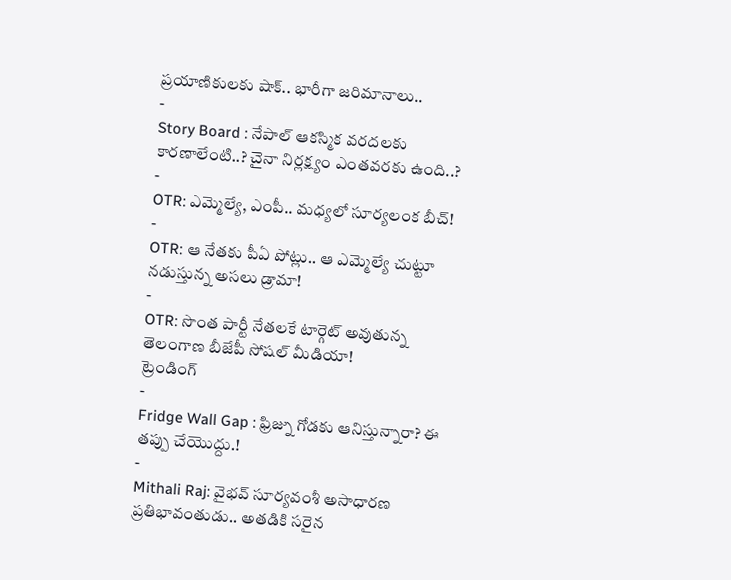ప్రయాణికులకు షాక్.. భారీగా జరిమానాలు..
-
Story Board : నేపాల్ ఆకస్మిక వరదలకు కారణాలేంటి..? చైనా నిర్లక్ష్యం ఎంతవరకు ఉంది..?
-
OTR: ఎమ్మెల్యే, ఎంపీ.. మధ్యలో సూర్యలంక బీచ్!
-
OTR: ఆ నేతకు పీఏ పోట్లు.. ఆ ఎమ్మెల్యే చుట్టూ నడుస్తున్న అసలు డ్రామా!
-
OTR: సొంత పార్టీ నేతలకే టార్గెట్ అవుతున్న తెలంగాణ బీజేపీ సోషల్ మీడియా!
ట్రెండింగ్
-
Fridge Wall Gap : ఫ్రిజ్ను గోడకు ఆనిస్తున్నారా? ఈ తప్పు చేయొద్దు.!
-
Mithali Raj: వైభవ్ సూర్యవంశీ అసాధారణ ప్రతిభావంతుడు.. అతడికి సరైన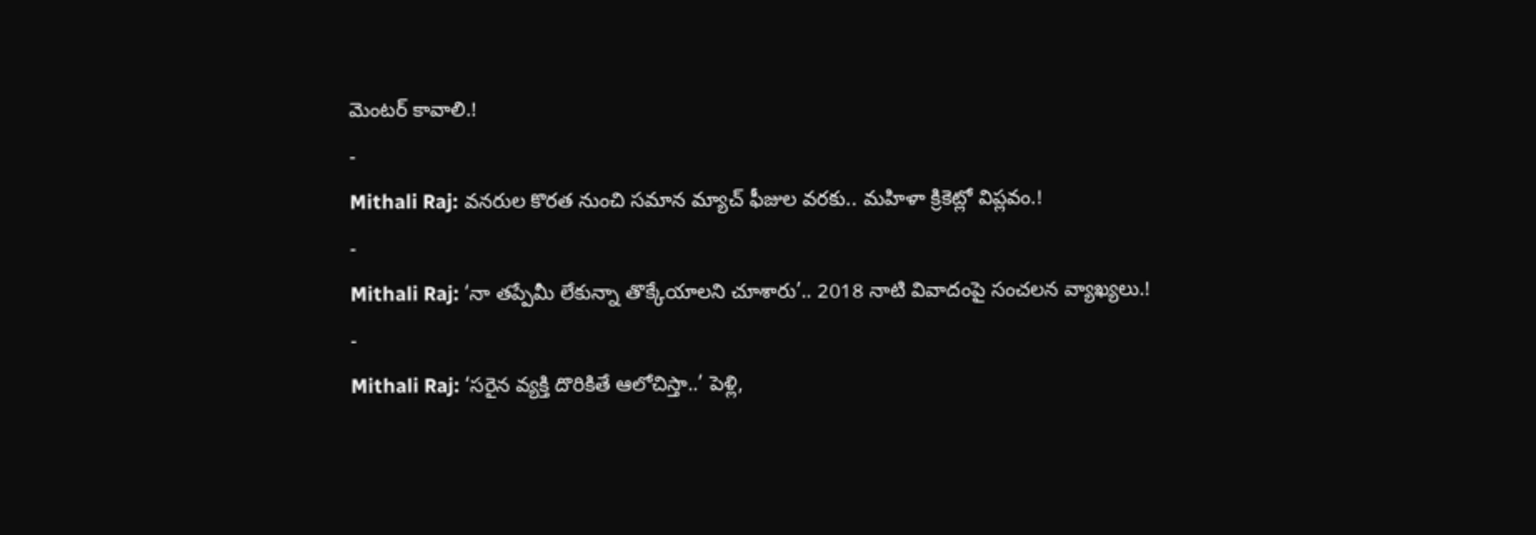మెంటర్ కావాలి.!
-
Mithali Raj: వనరుల కొరత నుంచి సమాన మ్యాచ్ ఫీజుల వరకు.. మహిళా క్రికెట్లో విప్లవం.!
-
Mithali Raj: ‘నా తప్పేమీ లేకున్నా తొక్కేయాలని చూశారు’.. 2018 నాటి వివాదంపై సంచలన వ్యాఖ్యలు.!
-
Mithali Raj: ‘సరైన వ్యక్తి దొరికితే ఆలోచిస్తా..’ పెళ్లి,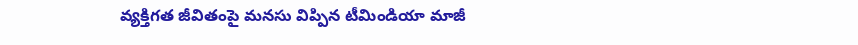వ్యక్తిగత జీవితంపై మనసు విప్పిన టీమిండియా మాజీ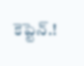కెప్టెన్.!